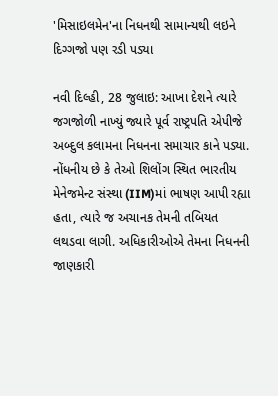'મિસાઇલમેન'ના નિધનથી સામાન્યથી લઇને દિગ્ગજો પણ રડી પડ્યા

નવી દિલ્હી, 28 જુલાઇ: આખા દેશને ત્યારે જગજોળી નાખ્યું જ્યારે પૂર્વ રાષ્ટ્રપતિ એપીજે અબ્દુલ કલામના નિધનના સમાચાર કાને પડ્યા. નોંધનીય છે કે તેઓ શિલોંગ સ્થિત ભારતીય મેનેજમેન્ટ સંસ્થા (IIM)માં ભાષણ આપી રહ્યા હતા, ત્યારે જ અચાનક તેમની તબિયત લથડવા લાગી. અધિકારીઓએ તેમના નિધનની જાણકારી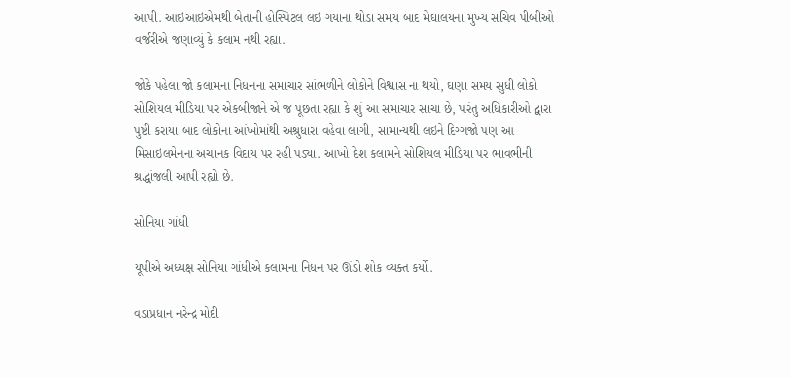આપી. આઇઆઇએમથી બેતાની હોસ્પિટલ લઇ ગયાના થોડા સમય બાદ મેઘાલયના મુખ્ય સચિવ પીબીઓ વર્જરીએ જણાવ્યું કે કલામ નથી રહ્યા.

જોકે પહેલા જો કલામના નિધનના સમાચાર સાંભળીને લોકોને વિશ્વાસ ના થયો, ઘણા સમય સુધી લોકો સોશિયલ મીડિયા પર એકબીજાને એ જ પૂછતા રહ્યા કે શું આ સમાચાર સાચા છે, પરંતુ અધિકારીઓ દ્વારા પુષ્ટી કરાયા બાદ લોકોના આંખોમાંથી અશ્રુધારા વહેવા લાગી, સામાન્યથી લઇને દિગ્ગજો પણ આ મિસાઇલમેનના અચાનક વિદાય પર રહી પડ્યા. આખો દેશ કલામને સોશિયલ મીડિયા પર ભાવભીની શ્રદ્ધાંજલી આપી રહ્યો છે.

સોનિયા ગાંધી

યૂપીએ અધ્યક્ષ સોનિયા ગાંધીએ કલામના નિધન પર ઊંડો શોક વ્યક્ત કર્યો.

વડાપ્રધાન નરેન્દ્ર મોદી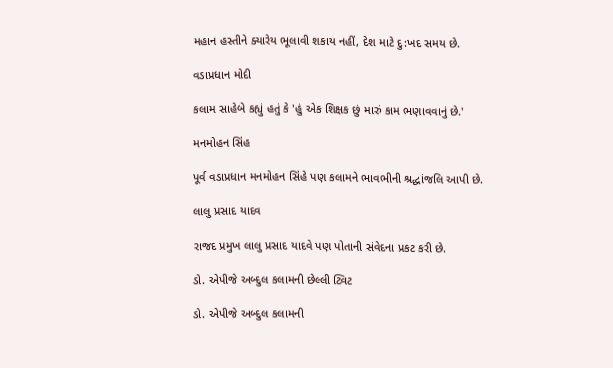મહાન હસ્તીને ક્યારેય ભૂલાવી શકાય નહીં, દેશ માટે દુ:ખદ સમય છે.

વડાપ્રધાન મોદી

કલામ સાહેબે કહ્યું હતું કે 'હું એક શિક્ષક છું મારું કામ ભણાવવાનું છે.'

મનમોહન સિંહ

પૂર્વ વડાપ્રધાન મનમોહન સિંહે પણ કલામને ભાવભીની શ્રદ્ધાંજલિ આપી છે.

લાલુ પ્રસાદ યાદવ

રાજદ પ્રમુખ લાલુ પ્રસાદ યાદવે પણ પોતાની સંવેદના પ્રકટ કરી છે.

ડો. એપીજે અબ્દુલ કલામની છેલ્લી ટ્વિટ

ડો. એપીજે અબ્દુલ કલામની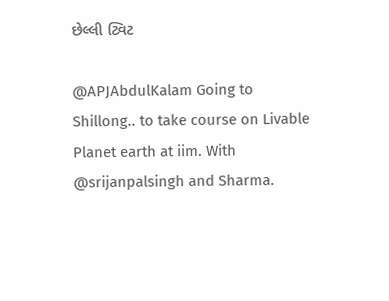છેલ્લી ટ્વિટ

@APJAbdulKalam Going to Shillong.. to take course on Livable Planet earth at iim. With @srijanpalsingh and Sharma.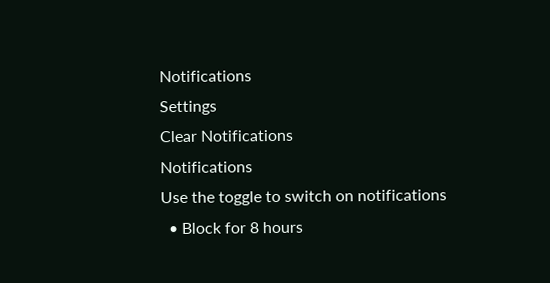Notifications
Settings
Clear Notifications
Notifications
Use the toggle to switch on notifications
  • Block for 8 hours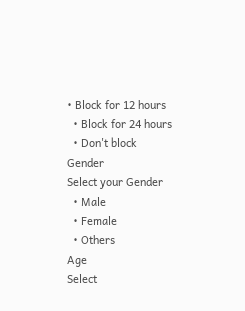• Block for 12 hours
  • Block for 24 hours
  • Don't block
Gender
Select your Gender
  • Male
  • Female
  • Others
Age
Select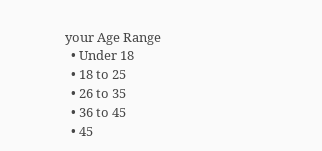your Age Range
  • Under 18
  • 18 to 25
  • 26 to 35
  • 36 to 45
  • 45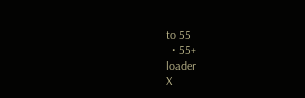to 55
  • 55+
loader
X